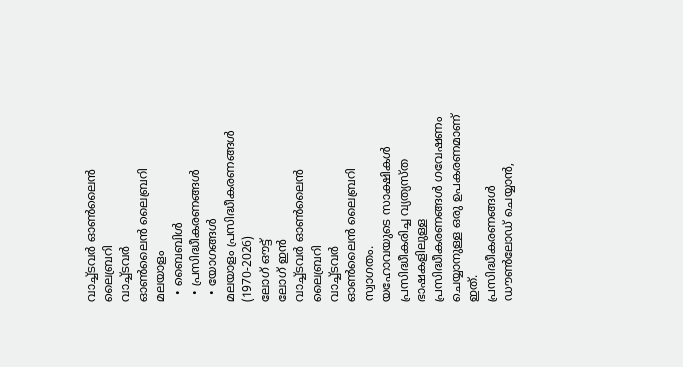വാച്ച്ടവര്‍ ഓണ്‍ലൈന്‍ ലൈബ്രറി
വാച്ച്ടവര്‍
ഓണ്‍ലൈന്‍ ലൈബ്രറി
മലയാളം
  • ബൈബിൾ
  • പ്രസിദ്ധീകരണങ്ങൾ
  • യോഗങ്ങൾ
മലയാളം പ്രസിദ്ധീകരണങ്ങൾ (1970-2026)
ലോഗ് ഔട്ട്
ലോഗ് ഇൻ
വാച്ച്ടവര്‍ ഓണ്‍ലൈന്‍ ലൈബ്രറി
വാച്ച്ടവര്‍
ഓണ്‍ലൈന്‍ ലൈബ്രറി
സ്വാഗതം.
യഹോവയുടെ സാക്ഷികള്‍ പ്രസിദ്ധീകരിച്ച വ്യത്യസ്ത ഭാഷകളിലുള്ള പ്രസിദ്ധീകരണങ്ങള്‍ ഗവേഷണം ചെയ്യാനുള്ള ഒരു ഉപകരണമാണ് ഇത്.
പ്രസിദ്ധീകരണങ്ങള്‍ ഡൗണ്‍ലോഡ് ചെയ്യാന്‍,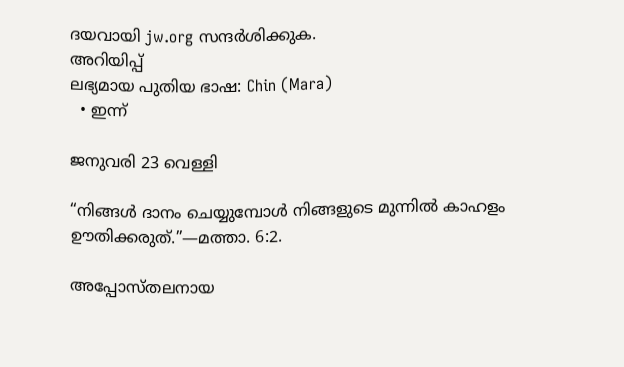ദയവായി jw.org സന്ദര്‍ശിക്കുക.
അറിയിപ്പ്
ലഭ്യമായ പുതിയ ഭാഷ: Chin (Mara)
  • ഇന്ന്

ജനുവരി 23 വെള്ളി

“നിങ്ങൾ ദാനം ചെയ്യുമ്പോൾ നിങ്ങളുടെ മുന്നിൽ കാഹളം ഊതിക്കരുത്‌.”—മത്താ. 6:2.

അപ്പോസ്‌തലനായ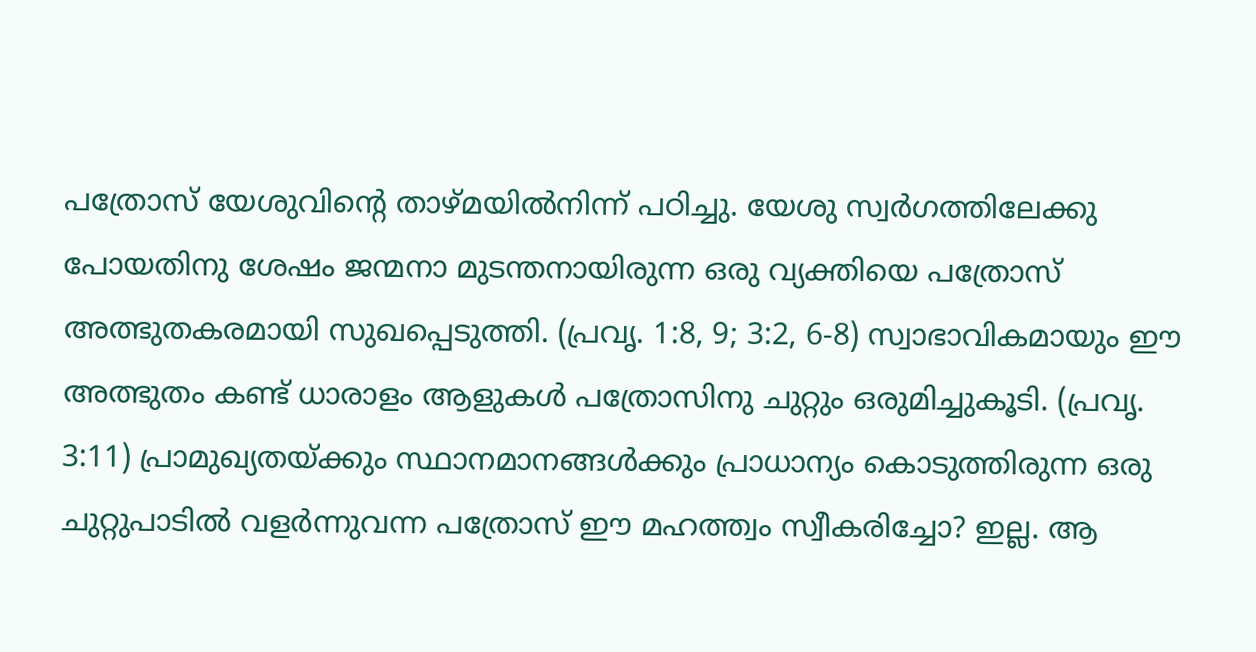പത്രോസ്‌ യേശുവിന്റെ താഴ്‌മയിൽനിന്ന്‌ പഠിച്ചു. യേശു സ്വർഗത്തിലേക്കു പോയതിനു ശേഷം ജന്മനാ മുടന്തനായിരുന്ന ഒരു വ്യക്തിയെ പത്രോസ്‌ അത്ഭുതകരമായി സുഖപ്പെടുത്തി. (പ്രവൃ. 1:8, 9; 3:2, 6-8) സ്വാഭാവികമായും ഈ അത്ഭുതം കണ്ട്‌ ധാരാളം ആളുകൾ പത്രോസിനു ചുറ്റും ഒരുമിച്ചുകൂടി. (പ്രവൃ. 3:11) പ്രാമുഖ്യതയ്‌ക്കും സ്ഥാനമാനങ്ങൾക്കും പ്രാധാന്യം കൊടുത്തിരുന്ന ഒരു ചുറ്റുപാടിൽ വളർന്നുവന്ന പത്രോസ്‌ ഈ മഹത്ത്വം സ്വീകരിച്ചോ? ഇല്ല. ആ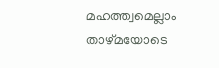മഹത്ത്വമെല്ലാം താഴ്‌മയോടെ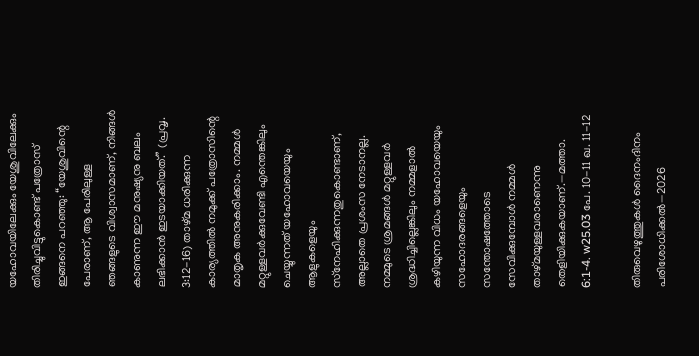യഹോവയിലേക്കും യേശുവിലേക്കും തിരിച്ചുവിട്ടുകൊണ്ട്‌ പത്രോസ്‌ ഇങ്ങനെ പറഞ്ഞു: “യേശുവിന്റെ പേരാണ്‌, ആ പേരിലുള്ള ഞങ്ങളുടെ വിശ്വാസമാണ്‌, നിങ്ങൾ കാണുന്ന ഈ മനുഷ്യനു ബലം ലഭിക്കാൻ ഇടയാക്കിയത്‌.” (പ്രവൃ. 3:12-16) താഴ്‌മ ധരിക്കുന്ന കാര്യത്തിൽ നമുക്ക്‌ പത്രോസിന്റെ മാതൃക അനുകരിക്കാം. നമ്മൾ മറ്റുള്ളവർക്കുവേണ്ടി എന്തെങ്കിലും ചെയ്യുന്നത്‌ യഹോവയെയും ആളുകളെയും സ്‌നേഹിക്കുന്നതുകൊണ്ടാണ്‌, അല്ലാതെ പ്രശംസ നേടാനല്ല. നമ്മുടെ ശ്രമങ്ങൾ മറ്റുള്ളവർ ശ്രദ്ധിച്ചില്ലെങ്കിലും നമ്മളാൽ കഴിയുന്ന വിധം യഹോവയെയും സഹോദരങ്ങളെയും സന്തോഷത്തോടെ സേവിക്കുമ്പോൾ നമ്മൾ താഴ്‌മയുള്ളവരാണെന്നു തെളിയിക്കുകയാണ്‌.—മത്താ. 6:1-4. w25.03 പേ. 10-11 ഖ. 11-12

തിരുവെഴുത്തുകൾ ദൈനംദിനം പരിശോധിക്കൽ—2026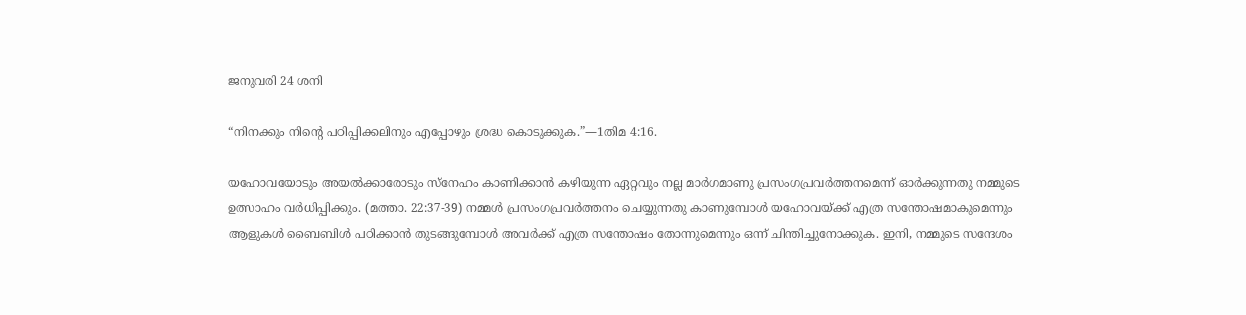ജനുവരി 24 ശനി

“നിനക്കും നിന്റെ പഠിപ്പിക്കലിനും എപ്പോഴും ശ്രദ്ധ കൊടുക്കുക.”—1തിമ 4:16.

യഹോവയോടും അയൽക്കാരോടും സ്‌നേഹം കാണിക്കാൻ കഴിയുന്ന ഏറ്റവും നല്ല മാർഗമാണു പ്രസംഗപ്രവർത്തനമെന്ന്‌ ഓർക്കുന്നതു നമ്മുടെ ഉത്സാഹം വർധിപ്പിക്കും. (മത്താ. 22:37-39) നമ്മൾ പ്രസംഗപ്രവർത്തനം ചെയ്യുന്നതു കാണുമ്പോൾ യഹോവയ്‌ക്ക്‌ എത്ര സന്തോഷമാകുമെന്നും ആളുകൾ ബൈബിൾ പഠിക്കാൻ തുടങ്ങുമ്പോൾ അവർക്ക്‌ എത്ര സന്തോഷം തോന്നുമെന്നും ഒന്ന്‌ ചിന്തിച്ചുനോക്കുക. ഇനി, നമ്മുടെ സന്ദേശം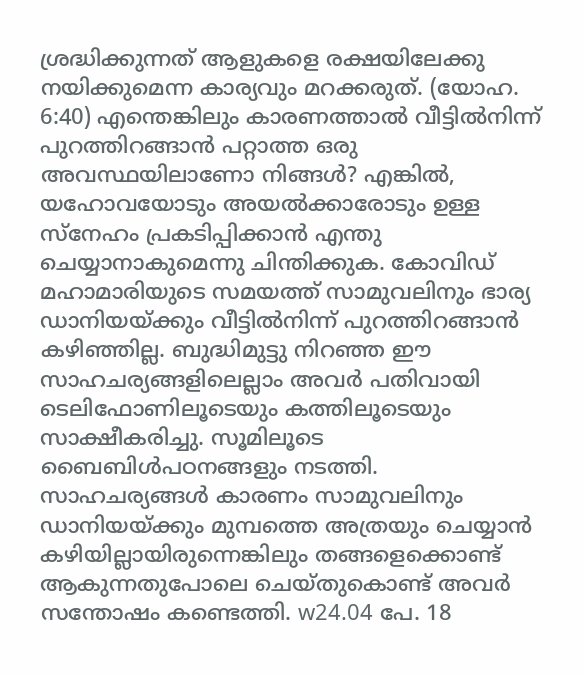ശ്രദ്ധിക്കുന്നത്‌ ആളുകളെ രക്ഷയിലേക്കു നയിക്കുമെന്ന കാര്യവും മറക്കരുത്‌. (യോഹ. 6:40) എന്തെങ്കിലും കാരണത്താൽ വീട്ടിൽനിന്ന്‌ പുറത്തിറങ്ങാൻ പറ്റാത്ത ഒരു അവസ്ഥയിലാണോ നിങ്ങൾ? എങ്കിൽ, യഹോവയോടും അയൽക്കാരോടും ഉള്ള സ്‌നേഹം പ്രകടിപ്പിക്കാൻ എന്തു ചെയ്യാനാകുമെന്നു ചിന്തിക്കുക. കോവിഡ്‌ മഹാമാരിയുടെ സമയത്ത്‌ സാമുവലിനും ഭാര്യ ഡാനിയയ്‌ക്കും വീട്ടിൽനിന്ന്‌ പുറത്തിറങ്ങാൻ കഴിഞ്ഞില്ല. ബുദ്ധിമുട്ടു നിറഞ്ഞ ഈ സാഹചര്യങ്ങളിലെല്ലാം അവർ പതിവായി ടെലിഫോണിലൂടെയും കത്തിലൂടെയും സാക്ഷീകരിച്ചു. സൂമിലൂടെ ബൈബിൾപഠനങ്ങളും നടത്തി. സാഹചര്യങ്ങൾ കാരണം സാമുവലിനും ഡാനിയയ്‌ക്കും മുമ്പത്തെ അത്രയും ചെയ്യാൻ കഴിയില്ലായിരുന്നെങ്കിലും തങ്ങളെക്കൊണ്ട്‌ ആകുന്നതുപോലെ ചെയ്‌തുകൊണ്ട്‌ അവർ സന്തോഷം കണ്ടെത്തി. w24.04 പേ. 18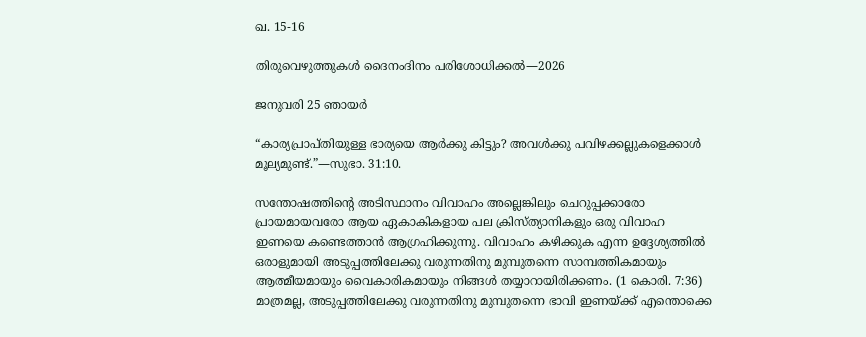ഖ. 15-16

തിരുവെഴുത്തുകൾ ദൈനംദിനം പരിശോധിക്കൽ—2026

ജനുവരി 25 ഞായർ

“കാര്യപ്രാപ്‌തിയുള്ള ഭാര്യയെ ആർക്കു കിട്ടും? അവൾക്കു പവിഴക്കല്ലുകളെക്കാൾ മൂല്യമുണ്ട്‌.”—സുഭാ. 31:10.

സന്തോഷത്തിന്റെ അടിസ്ഥാനം വിവാഹം അല്ലെങ്കിലും ചെറുപ്പക്കാരോ പ്രായമായവരോ ആയ ഏകാകികളായ പല ക്രിസ്‌ത്യാനികളും ഒരു വിവാഹ ഇണയെ കണ്ടെത്താൻ ആഗ്രഹിക്കുന്നു. വിവാഹം കഴിക്കുക എന്ന ഉദ്ദേശ്യത്തിൽ ഒരാളുമായി അടുപ്പത്തിലേക്കു വരുന്നതിനു മുമ്പുതന്നെ സാമ്പത്തികമായും ആത്മീയമായും വൈകാരികമായും നിങ്ങൾ തയ്യാറായിരിക്കണം. (1 കൊരി. 7:36) മാത്രമല്ല, അടുപ്പത്തിലേക്കു വരുന്നതിനു മുമ്പുതന്നെ ഭാവി ഇണയ്‌ക്ക്‌ എന്തൊക്കെ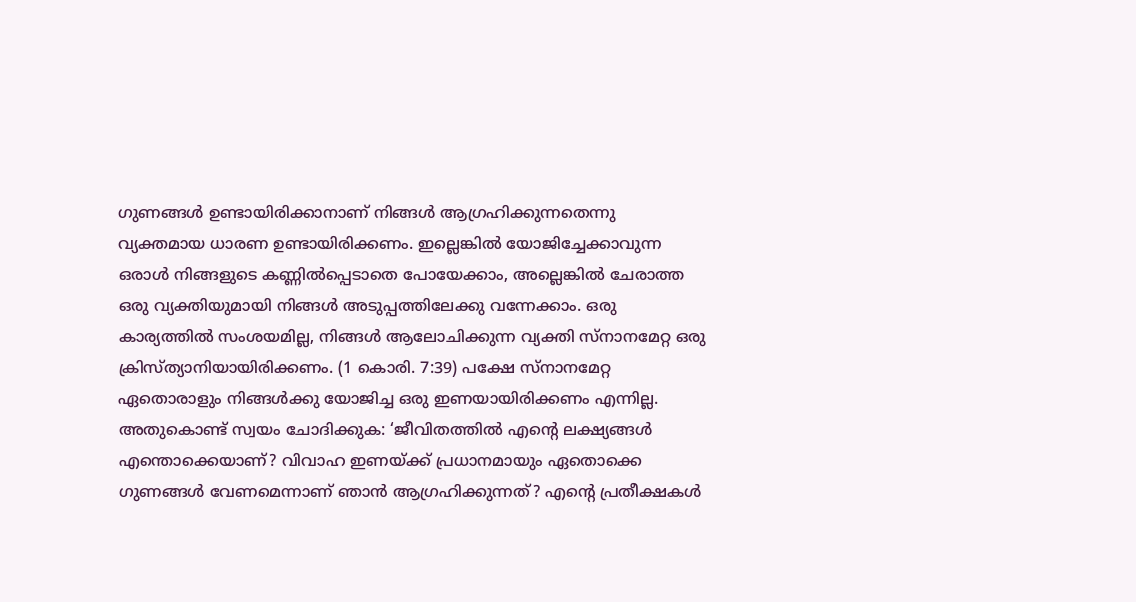ഗുണങ്ങൾ ഉണ്ടായിരിക്കാനാണ്‌ നിങ്ങൾ ആഗ്രഹിക്കുന്നതെന്നു വ്യക്തമായ ധാരണ ഉണ്ടായിരിക്കണം. ഇല്ലെങ്കിൽ യോജിച്ചേക്കാവുന്ന ഒരാൾ നിങ്ങളുടെ കണ്ണിൽപ്പെടാതെ പോയേക്കാം, അല്ലെങ്കിൽ ചേരാത്ത ഒരു വ്യക്തിയുമായി നിങ്ങൾ അടുപ്പത്തിലേക്കു വന്നേക്കാം. ഒരു കാര്യത്തിൽ സംശയമില്ല, നിങ്ങൾ ആലോചിക്കുന്ന വ്യക്തി സ്‌നാനമേറ്റ ഒരു ക്രിസ്‌ത്യാനിയായിരിക്കണം. (1 കൊരി. 7:39) പക്ഷേ സ്‌നാനമേറ്റ ഏതൊരാളും നിങ്ങൾക്കു യോജിച്ച ഒരു ഇണയായിരിക്കണം എന്നില്ല. അതുകൊണ്ട്‌ സ്വയം ചോദിക്കുക: ‘ജീവിതത്തിൽ എന്റെ ലക്ഷ്യങ്ങൾ എന്തൊക്കെയാണ്‌? വിവാഹ ഇണയ്‌ക്ക്‌ പ്രധാനമായും ഏതൊക്കെ ഗുണങ്ങൾ വേണമെന്നാണ്‌ ഞാൻ ആഗ്രഹിക്കുന്നത്‌? എന്റെ പ്രതീക്ഷകൾ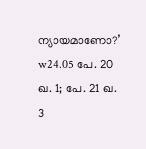ന്യായമാണോ?’ w24.05 പേ. 20 ഖ. 1; പേ. 21 ഖ. 3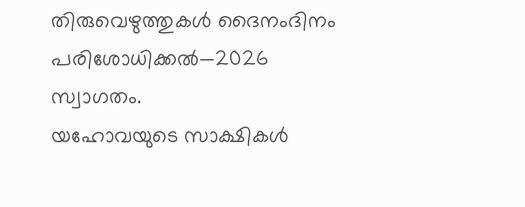തിരുവെഴുത്തുകൾ ദൈനംദിനം പരിശോധിക്കൽ—2026
സ്വാഗതം.
യഹോവയുടെ സാക്ഷികള്‍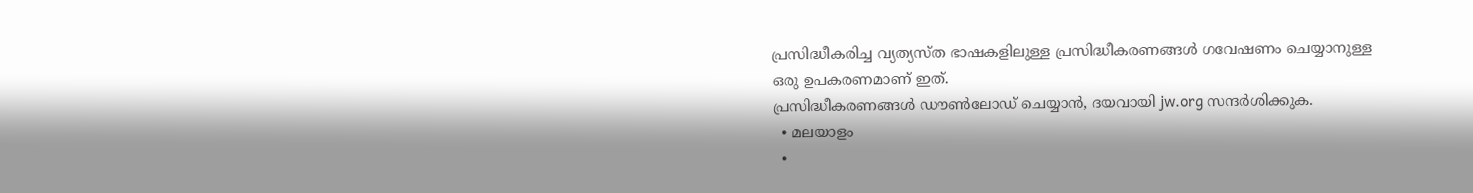പ്രസിദ്ധീകരിച്ച വ്യത്യസ്ത ഭാഷകളിലുള്ള പ്രസിദ്ധീകരണങ്ങള്‍ ഗവേഷണം ചെയ്യാനുള്ള ഒരു ഉപകരണമാണ് ഇത്.
പ്രസിദ്ധീകരണങ്ങള്‍ ഡൗണ്‍ലോഡ് ചെയ്യാന്‍, ദയവായി jw.org സന്ദര്‍ശിക്കുക.
  • മലയാളം
  •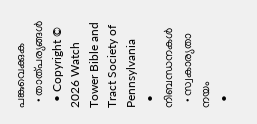പങ്കുവെക്കുക
  • താത്പര്യങ്ങൾ
  • Copyright © 2026 Watch Tower Bible and Tract Society of Pennsylvania
  • നിബന്ധനകള്‍
  • സ്വകാര്യതാ നയം
  •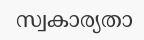സ്വകാര്യതാ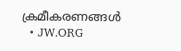ക്രമീകരണങ്ങൾ
  • JW.ORG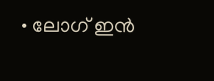• ലോഗ് ഇൻ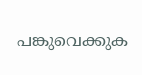പങ്കുവെക്കുക